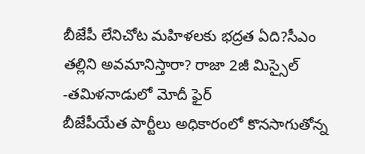బీజేపీ లేనిచోట మహిళలకు భద్రత ఏది?సీఎం తల్లిని అవమానిస్తారా? రాజా 2జీ మిస్సైల్ -తమిళనాడులో మోదీ ఫైర్
బీజేపీయేత పార్టీలు అధికారంలో కొనసాగుతోన్న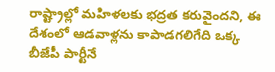రాష్ట్రాల్లో మహిళలకు భద్రత కరువైందని, ఈ దేశంలో ఆడవాళ్లను కాపాడగలిగేది ఒక్క బీజేపీ పార్టీనే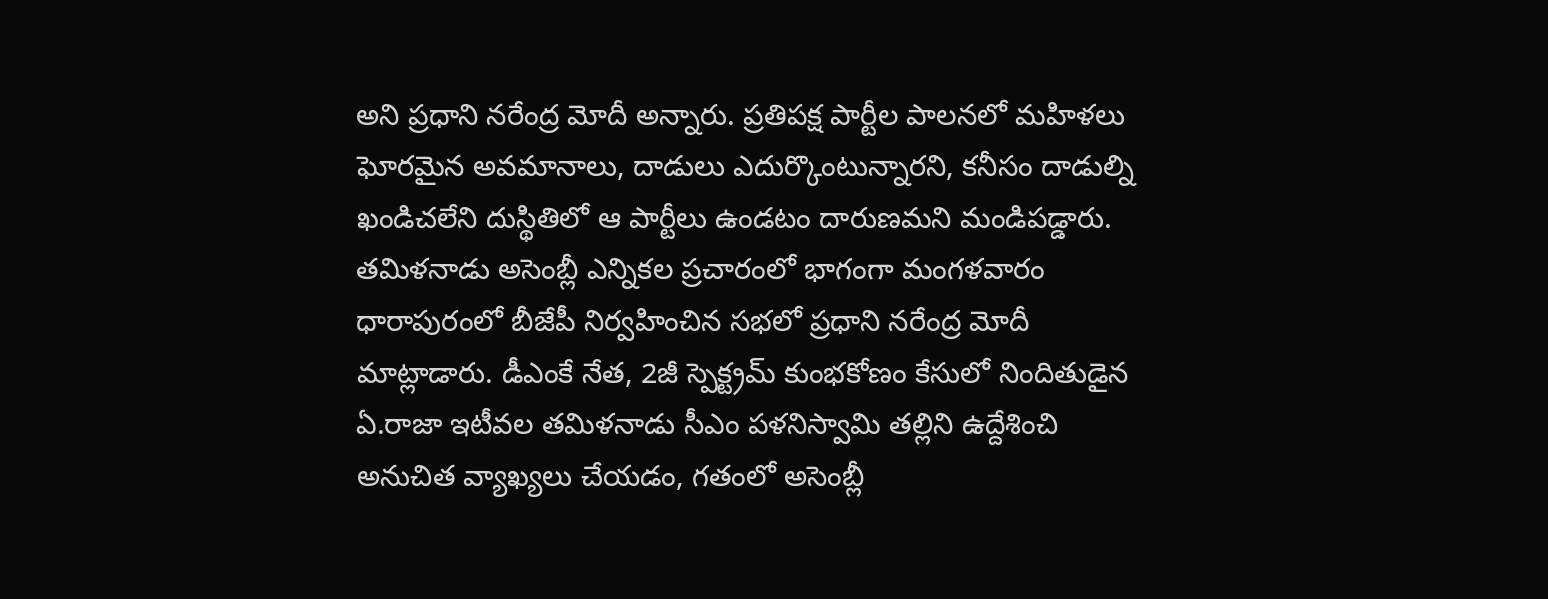అని ప్రధాని నరేంద్ర మోదీ అన్నారు. ప్రతిపక్ష పార్టీల పాలనలో మహిళలు ఘోరమైన అవమానాలు, దాడులు ఎదుర్కొంటున్నారని, కనీసం దాడుల్ని ఖండిచలేని దుస్థితిలో ఆ పార్టీలు ఉండటం దారుణమని మండిపడ్డారు.
తమిళనాడు అసెంబ్లీ ఎన్నికల ప్రచారంలో భాగంగా మంగళవారం ధారాపురంలో బీజేపీ నిర్వహించిన సభలో ప్రధాని నరేంద్ర మోదీ మాట్లాడారు. డీఎంకే నేత, 2జీ స్పెక్ట్రమ్ కుంభకోణం కేసులో నిందితుడైన ఏ.రాజా ఇటీవల తమిళనాడు సీఎం పళనిస్వామి తల్లిని ఉద్దేశించి అనుచిత వ్యాఖ్యలు చేయడం, గతంలో అసెంబ్లీ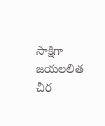సాక్షిగా జయలలిత చీర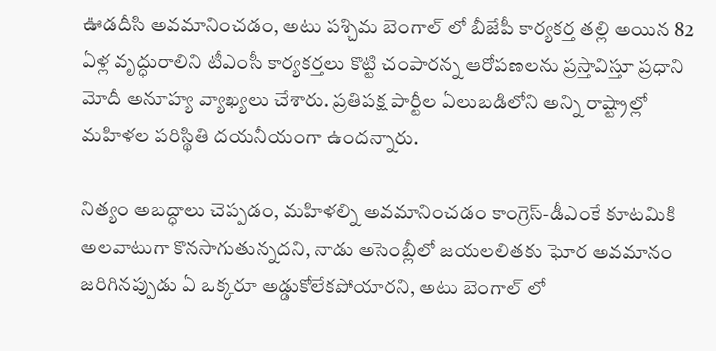ఊడదీసి అవమానించడం, అటు పశ్చిమ బెంగాల్ లో బీజేపీ కార్యకర్త తల్లి అయిన 82 ఏళ్ల వృద్ధురాలిని టీఎంసీ కార్యకర్తలు కొట్టి చంపారన్న ఆరోపణలను ప్రస్తావిస్తూ ప్రధాని మోదీ అనూహ్య వ్యాఖ్యలు చేశారు. ప్రతిపక్ష పార్టీల ఏలుబడిలోని అన్ని రాష్ట్రాల్లో మహిళల పరిస్థితి దయనీయంగా ఉందన్నారు.

నిత్యం అబద్ధాలు చెప్పడం, మహిళల్ని అవమానించడం కాంగ్రెస్-డీఎంకే కూటమికి అలవాటుగా కొనసాగుతున్నదని, నాడు అసెంబ్లీలో జయలలితకు ఘోర అవమానం జరిగినప్పుడు ఏ ఒక్కరూ అడ్డుకోలేకపోయారని, అటు బెంగాల్ లో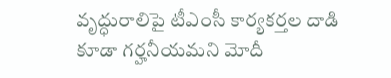వృద్ధురాలిపై టీఎంసీ కార్యకర్తల దాడి కూడా గర్హనీయమని మోదీ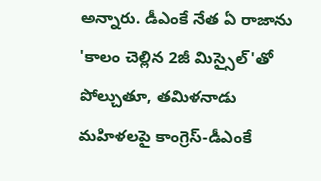అన్నారు. డీఎంకే నేత ఏ రాజాను 'కాలం చెల్లిన 2జీ మిస్సైల్'తో పోల్చుతూ, తమిళనాడు మహిళలపై కాంగ్రెస్-డీఎంకే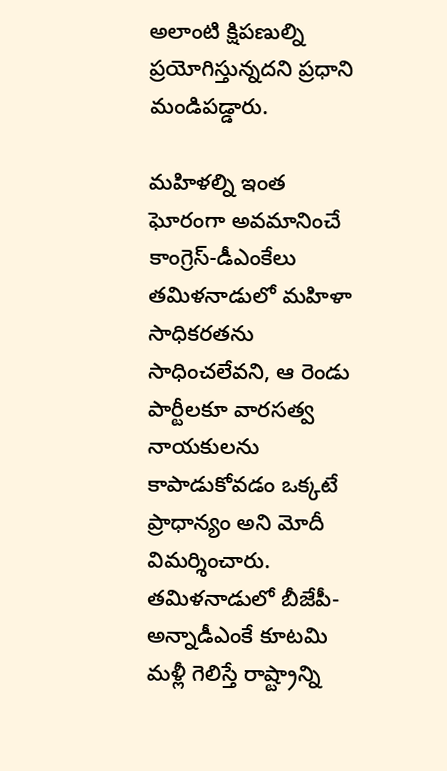అలాంటి క్షిపణుల్ని ప్రయోగిస్తున్నదని ప్రధాని మండిపడ్డారు.

మహిళల్ని ఇంత ఘోరంగా అవమానించే కాంగ్రెస్-డీఎంకేలు తమిళనాడులో మహిళా సాధికరతను సాధించలేవని, ఆ రెండు పార్టీలకూ వారసత్వ నాయకులను కాపాడుకోవడం ఒక్కటే ప్రాధాన్యం అని మోదీ విమర్శించారు. తమిళనాడులో బీజేపీ-అన్నాడీఎంకే కూటమి మళ్లీ గెలిస్తే రాష్ట్రాన్ని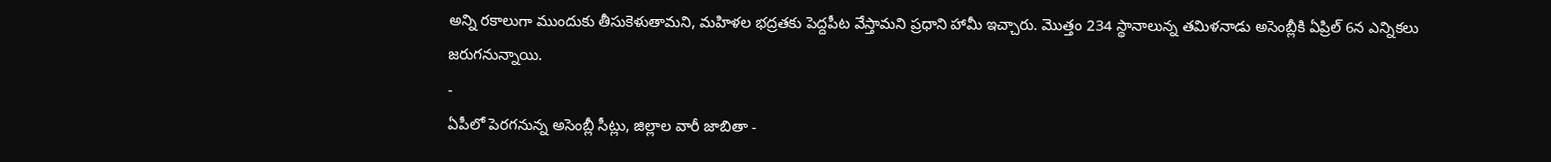అన్ని రకాలుగా ముందుకు తీసుకెళుతామని, మహిళల భద్రతకు పెద్దపీట వేస్తామని ప్రధాని హామీ ఇచ్చారు. మొత్తం 234 స్థానాలున్న తమిళనాడు అసెంబ్లీకి ఏప్రిల్ 6న ఎన్నికలు జరుగనున్నాయి.
-
ఏపీలో పెరగనున్న అసెంబ్లీ సీట్లు, జిల్లాల వారీ జాబితా -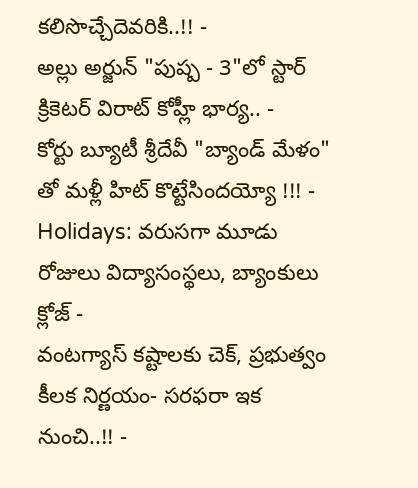కలిసొచ్చేదెవరికి..!! -
అల్లు అర్జున్ "పుష్ప - 3"లో స్టార్ క్రికెటర్ విరాట్ కోహ్లీ భార్య.. -
కోర్టు బ్యూటీ శ్రీదేవీ "బ్యాండ్ మేళం" తో మళ్లీ హిట్ కొట్టేసిందయ్యో !!! -
Holidays: వరుసగా మూడు రోజులు విద్యాసంస్థలు, బ్యాంకులు క్లోజ్ -
వంటగ్యాస్ కష్టాలకు చెక్, ప్రభుత్వం కీలక నిర్ణయం- సరఫరా ఇక నుంచి..!! -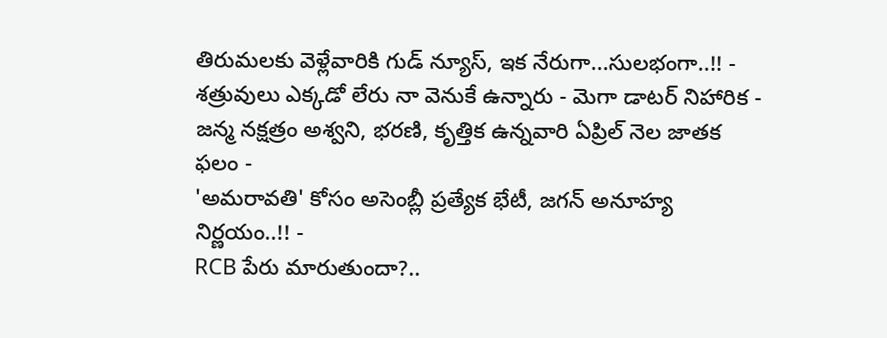తిరుమలకు వెళ్లేవారికి గుడ్ న్యూస్, ఇక నేరుగా...సులభంగా..!! -
శత్రువులు ఎక్కడో లేరు నా వెనుకే ఉన్నారు - మెగా డాటర్ నిహారిక -
జన్మ నక్షత్రం అశ్వని, భరణి, కృత్తిక ఉన్నవారి ఏప్రిల్ నెల జాతక ఫలం -
'అమరావతి' కోసం అసెంబ్లీ ప్రత్యేక భేటీ, జగన్ అనూహ్య నిర్ణయం..!! -
RCB పేరు మారుతుందా?..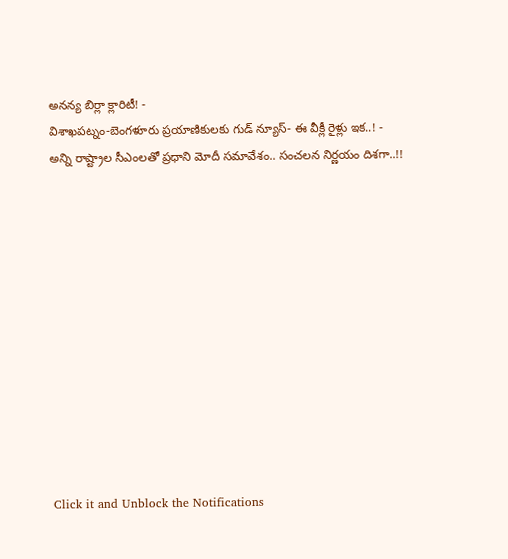అనన్య బిర్లా క్లారిటీ! -
విశాఖపట్నం-బెంగళూరు ప్రయాణికులకు గుడ్ న్యూస్- ఈ వీక్లీ రైళ్లు ఇక..! -
అన్ని రాష్ట్రాల సీఎంలతో ప్రధాని మోదీ సమావేశం.. సంచలన నిర్ణయం దిశగా..!!












Click it and Unblock the Notifications